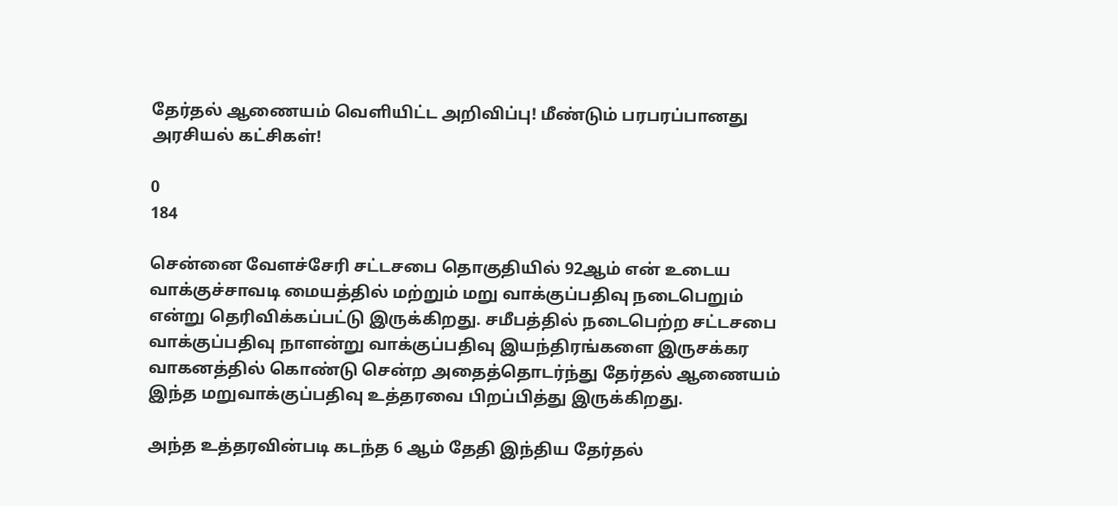தேர்தல் ஆணையம் வெளியிட்ட அறிவிப்பு! மீண்டும் பரபரப்பானது அரசியல் கட்சிகள்!

0
184

சென்னை வேளச்சேரி சட்டசபை தொகுதியில் 92ஆம் என் உடைய வாக்குச்சாவடி மையத்தில் மற்றும் மறு வாக்குப்பதிவு நடைபெறும் என்று தெரிவிக்கப்பட்டு இருக்கிறது. சமீபத்தில் நடைபெற்ற சட்டசபை வாக்குப்பதிவு நாளன்று வாக்குப்பதிவு இயந்திரங்களை இருசக்கர வாகனத்தில் கொண்டு சென்ற அதைத்தொடர்ந்து தேர்தல் ஆணையம் இந்த மறுவாக்குப்பதிவு உத்தரவை பிறப்பித்து இருக்கிறது.

அந்த உத்தரவின்படி கடந்த 6 ஆம் தேதி இந்திய தேர்தல்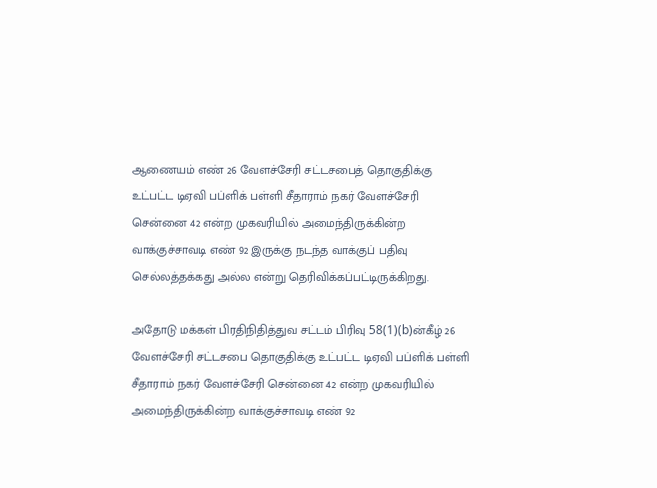ஆணையம் எண் 26 வேளச்சேரி சட்டசபைத் தொகுதிக்கு உட்பட்ட டிஏவி பப்ளிக் பள்ளி சீதாராம் நகர் வேளச்சேரி சென்னை 42 என்ற முகவரியில் அமைந்திருக்கின்ற வாக்குச்சாவடி எண் 92 இருக்கு நடந்த வாக்குப் பதிவு செல்லத்தக்கது அல்ல என்று தெரிவிக்கப்பட்டிருக்கிறது.

அதோடு மக்கள் பிரதிநிதித்துவ சட்டம் பிரிவு 58(1)(b)ன்கீழ் 26 வேளச்சேரி சட்டசபை தொகுதிக்கு உட்பட்ட டிஏவி பப்ளிக் பள்ளி சீதாராம் நகர் வேளச்சேரி சென்னை 42 என்ற முகவரியில் அமைந்திருக்கின்ற வாக்குச்சாவடி எண் 92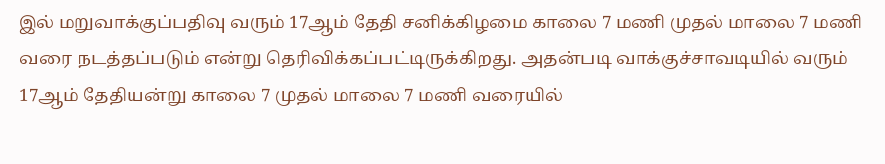இல் மறுவாக்குப்பதிவு வரும் 17ஆம் தேதி சனிக்கிழமை காலை 7 மணி முதல் மாலை 7 மணி வரை நடத்தப்படும் என்று தெரிவிக்கப்பட்டிருக்கிறது. அதன்படி வாக்குச்சாவடியில் வரும் 17ஆம் தேதியன்று காலை 7 முதல் மாலை 7 மணி வரையில்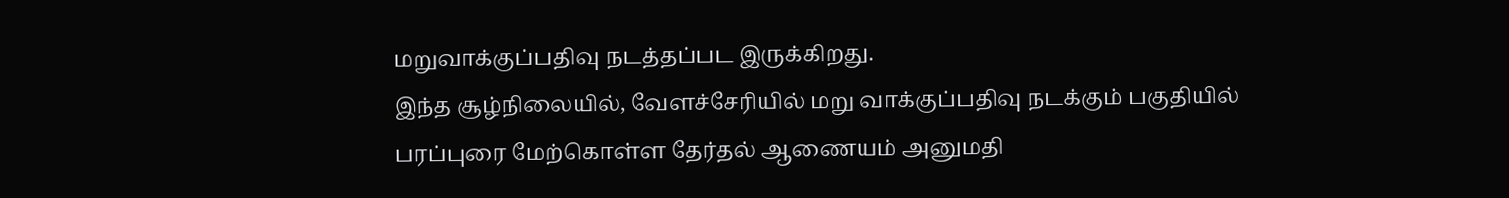மறுவாக்குப்பதிவு நடத்தப்பட இருக்கிறது.
இந்த சூழ்நிலையில், வேளச்சேரியில் மறு வாக்குப்பதிவு நடக்கும் பகுதியில் பரப்புரை மேற்கொள்ள தேர்தல் ஆணையம் அனுமதி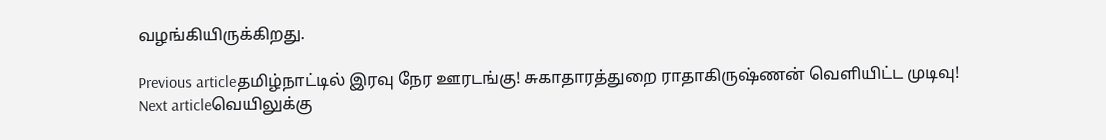வழங்கியிருக்கிறது.

Previous articleதமிழ்நாட்டில் இரவு நேர ஊரடங்கு! சுகாதாரத்துறை ராதாகிருஷ்ணன் வெளியிட்ட முடிவு!
Next articleவெயிலுக்கு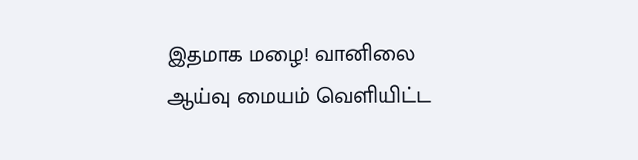இதமாக மழை! வானிலை ஆய்வு மையம் வெளியிட்ட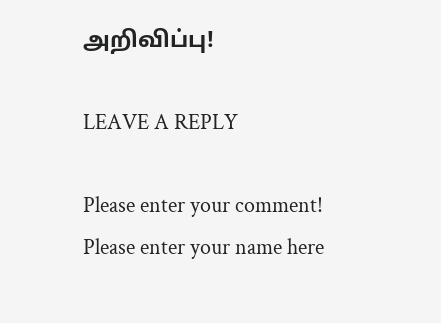அறிவிப்பு!

LEAVE A REPLY

Please enter your comment!
Please enter your name here